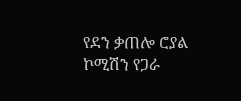የደን ቃጠሎ ሮያል ኮሚሽን የጋራ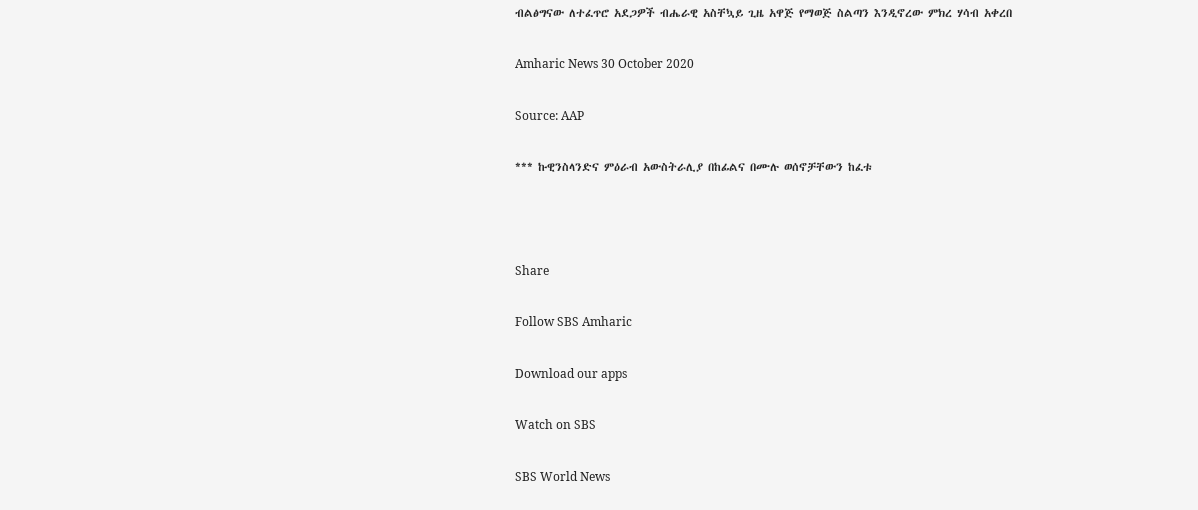ብልፅግናው ለተፈጥሮ አደጋዎች ብሔራዊ አስቸኳይ ጊዜ አዋጅ የማወጅ ስልጣን እንዲኖረው ምክረ ሃሳብ አቀረበ

Amharic News 30 October 2020

Source: AAP

*** ኩዊንስላንድና ምዕራብ አውስትራሊያ በከፊልና በሙሉ ወሰኖቻቸውን ከፈቱ



Share

Follow SBS Amharic

Download our apps

Watch on SBS

SBS World News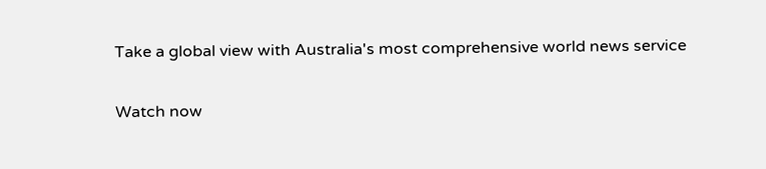Take a global view with Australia's most comprehensive world news service

Watch now